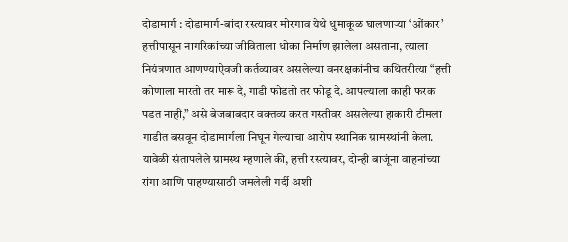दोडामार्ग : दोडामार्ग-बांदा रस्त्यावर मोरगाव येथे धुमाकूळ घालणाऱ्या ‘ओंकार’ हत्तीपासून नागरिकांच्या जीविताला धोका निर्माण झालेला असताना, त्याला नियंत्रणात आणण्याऐवजी कर्तव्यावर असलेल्या वनरक्षकांनीच कथितरीत्या “हत्ती कोणाला मारतो तर मारू दे, गाडी फोडतो तर फोडू दे. आपल्याला काही फरक पडत नाही,” असे बेजबाबदार वक्तव्य करत गस्तीवर असलेल्या हाकारी टीमला गाडीत बसवून दोडामार्गला निघून गेल्याचा आरोप स्थानिक ग्रामस्थांनी केला.
यावेळी संतापलेले ग्रामस्थ म्हणाले की, हत्ती रस्त्यावर, दोन्ही बाजूंना वाहनांच्या रांगा आणि पाहण्यासाठी जमलेली गर्दी अशी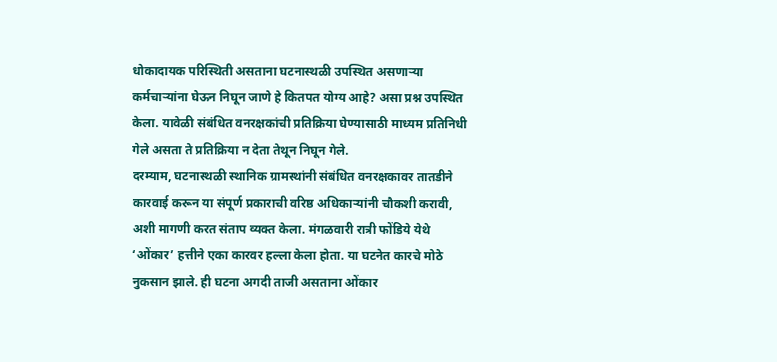धोकादायक परिस्थिती असताना घटनास्थळी उपस्थित असणाऱ्या कर्मचाऱ्यांना घेऊन निघून जाणे हे कितपत योग्य आहे? असा प्रश्न उपस्थित केला. यावेळी संबंधित वनरक्षकांची प्रतिक्रिया घेण्यासाठी माध्यम प्रतिनिधी गेले असता ते प्रतिक्रिया न देता तेथून निघून गेले.
दरम्याम, घटनास्थळी स्थानिक ग्रामस्थांनी संबंधित वनरक्षकावर तातडीने कारवाई करून या संपूर्ण प्रकाराची वरिष्ठ अधिकाऱ्यांनी चौकशी करावी, अशी मागणी करत संताप व्यक्त केला. मंगळवारी रात्री फोंडिये येथे ‘ओंकार’ हत्तीने एका कारवर हल्ला केला होता. या घटनेत कारचे मोठे नुकसान झाले. ही घटना अगदी ताजी असताना ओंकार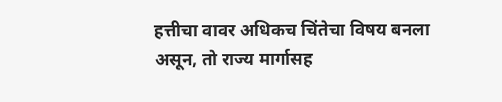हत्तीचा वावर अधिकच चिंतेचा विषय बनला असून, तो राज्य मार्गासह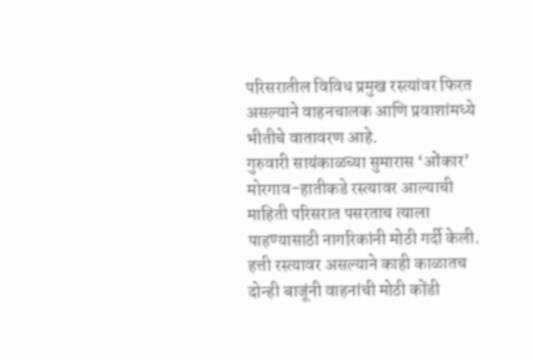परिसरातील विविध प्रमुख रस्त्यांवर फिरत असल्याने वाहनचालक आणि प्रवाशांमध्ये भीतीचे वातावरण आहे.
गुरुवारी सायंकाळच्या सुमारास ‘ओंकार’ मोरगाव-हातीकडे रस्त्यावर आल्याची माहिती परिसरात पसरताच त्याला पाहण्यासाठी नागरिकांनी मोठी गर्दी केली. हत्ती रस्त्यावर असल्याने काही काळातच दोन्ही बाजूंनी वाहनांची मोठी कोंडी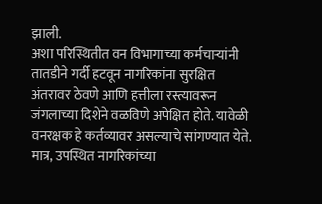झाली.
अशा परिस्थितीत वन विभागाच्या कर्मचाऱ्यांनी तातडीने गर्दी हटवून नागरिकांना सुरक्षित अंतरावर ठेवणे आणि हत्तीला रस्त्यावरून जंगलाच्या दिशेने वळविणे अपेक्षित होते. यावेळी वनरक्षक हे कर्तव्यावर असल्याचे सांगण्यात येते. मात्र, उपस्थित नागरिकांच्या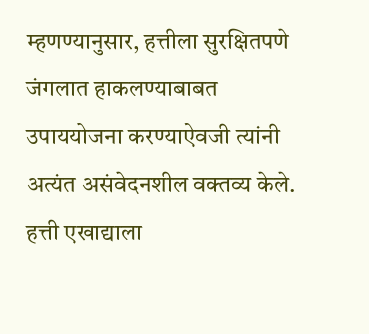म्हणण्यानुसार, हत्तीला सुरक्षितपणे जंगलात हाकलण्याबाबत उपाययोजना करण्याऐवजी त्यांनी अत्यंत असंवेदनशील वक्तव्य केले. हत्ती एखाद्याला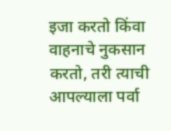इजा करतो किंवा वाहनाचे नुकसान करतो, तरी त्याची आपल्याला पर्वा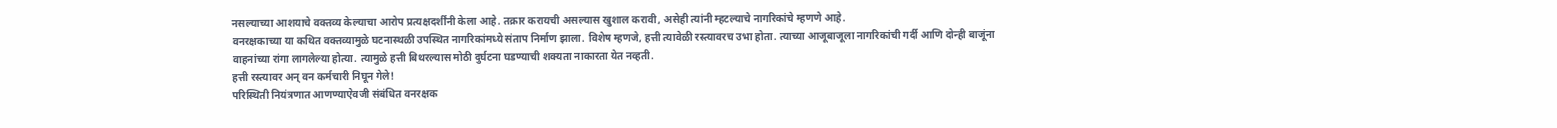नसल्याच्या आशयाचे वक्तव्य केल्याचा आरोप प्रत्यक्षदर्शींनी केला आहे. तक्रार करायची असल्यास खुशाल करावी, असेही त्यांनी म्हटल्याचे नागरिकांचे म्हणणे आहे.
वनरक्षकाच्या या कथित वक्तव्यामुळे घटनास्थळी उपस्थित नागरिकांमध्ये संताप निर्माण झाला. विशेष म्हणजे, हत्ती त्यावेळी रस्त्यावरच उभा होता. त्याच्या आजूबाजूला नागरिकांची गर्दी आणि दोन्ही बाजूंना वाहनांच्या रांगा लागलेल्या होत्या. त्यामुळे हत्ती बिथरल्यास मोठी दुर्घटना घडण्याची शक्यता नाकारता येत नव्हती.
हत्ती रस्त्यावर अन् वन कर्मचारी निघून गेले!
परिस्थिती नियंत्रणात आणण्याऐवजी संबंधित वनरक्षक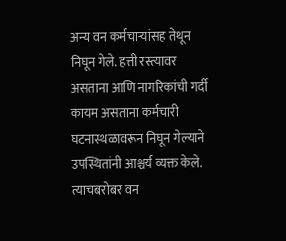अन्य वन कर्मचाऱ्यांसह तेथून निघून गेले. हत्ती रस्त्यावर असताना आणि नागरिकांची गर्दी कायम असताना कर्मचारी घटनास्थळावरून निघून गेल्याने उपस्थितांनी आश्चर्य व्यक्त केले. त्याचबरोबर वन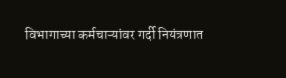विभागाच्या कर्मचाऱ्यांवर गर्दी नियंत्रणात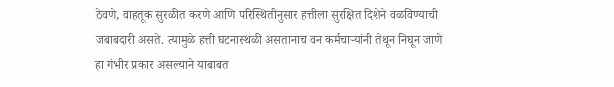ठेवणे, वाहतूक सुरळीत करणे आणि परिस्थितीनुसार हत्तीला सुरक्षित दिशेने वळविण्याची जबाबदारी असते. त्यामुळे हत्ती घटनास्थळी असतानाच वन कर्मचाऱ्यांनी तेथून निघून जाणे हा गंभीर प्रकार असल्याने याबाबत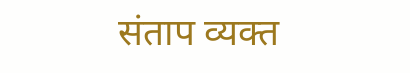संताप व्यक्त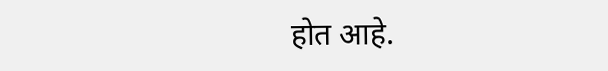होत आहे.